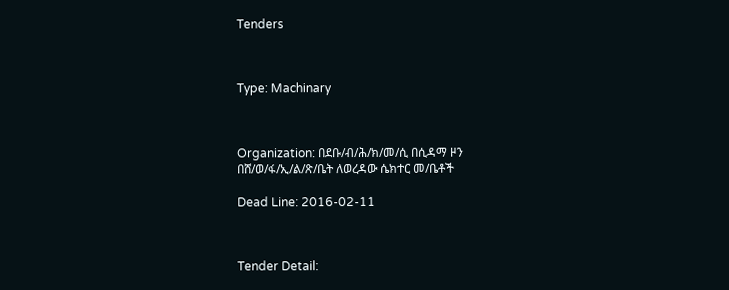Tenders



Type: Machinary



Organization: በደቡ/ብ/ሕ/ክ/መ/ሲ በሲዳማ ዞን በሸ/ወ/ፋ/ኢ/ል/ጽ/ቤት ለወረዳው ሴክተር መ/ቤቶች

Dead Line: 2016-02-11



Tender Detail: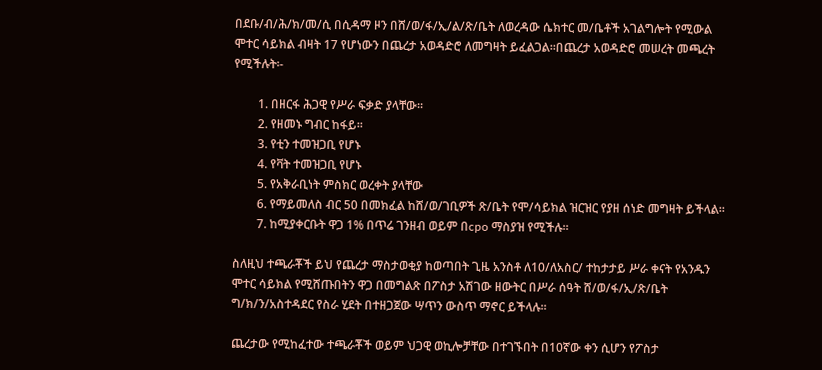በደቡ/ብ/ሕ/ክ/መ/ሲ በሲዳማ ዞን በሸ/ወ/ፋ/ኢ/ል/ጽ/ቤት ለወረዳው ሴክተር መ/ቤቶች አገልግሎት የሚውል ሞተር ሳይክል ብዛት 17 የሆነውን በጨረታ አወዳድሮ ለመግዛት ይፈልጋል፡፡በጨረታ አወዳድሮ መሠረት መጫረት የሚችሉት፡-

        1. በዘርፋ ሕጋዊ የሥራ ፍቃድ ያላቸው፡፡
        2. የዘመኑ ግብር ከፋይ፡፡
        3. የቲን ተመዝጋቢ የሆኑ
        4. የቫት ተመዝጋቢ የሆኑ
        5. የአቅራቢነት ምስክር ወረቀት ያላቸው
        6. የማይመለስ ብር 50 በመክፈል ከሸ/ወ/ገቢዎች ጽ/ቤት የሞ/ሳይክል ዝርዝር የያዘ ሰነድ መግዛት ይችላል፡፡
        7. ከሚያቀርቡት ዋጋ 1% በጥሬ ገንዘብ ወይም በcpo ማስያዝ የሚችሉ፡፡

ስለዚህ ተጫራቾች ይህ የጨረታ ማስታወቂያ ከወጣበት ጊዜ አንስቶ ለ10/ለአስር/ ተከታታይ ሥራ ቀናት የአንዱን ሞተር ሳይክል የሚሸጡበትን ዋጋ በመግልጽ በፖስታ አሽገው ዘውትር በሥራ ሰዓት ሸ/ወ/ፋ/ኢ/ጽ/ቤት ግ/ክ/ን/አስተዳደር የስራ ሂደት በተዘጋጀው ሣጥን ውስጥ ማኖር ይችላሉ፡፡

ጨረታው የሚከፈተው ተጫራቾች ወይም ህጋዊ ወኪሎቻቸው በተገኙበት በ10ኛው ቀን ሲሆን የፖስታ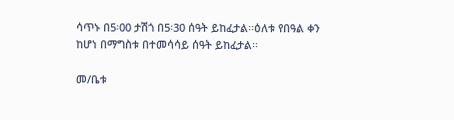ሳጥኑ በ5፡00 ታሽጎ በ5፡30 ሰዓት ይከፈታል፡፡ዕለቱ የበዓል ቀን ከሆነ በማግስቱ በተመሳሳይ ሰዓት ይከፈታል፡፡

መ/ቤቱ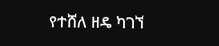የተሸለ ዘዴ ካገኘ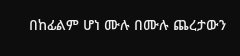በከፊልም ሆነ ሙሉ በሙሉ ጨረታውን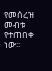የመሰረዝ መብቱ የተጠበቀ ነው፡፡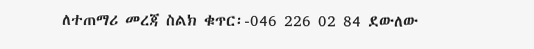ለተጠማሪ መረጃ ስልክ ቁጥር፡-046 226 02 84 ደውለው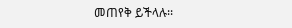መጠየቅ ይችላሉ፡፡